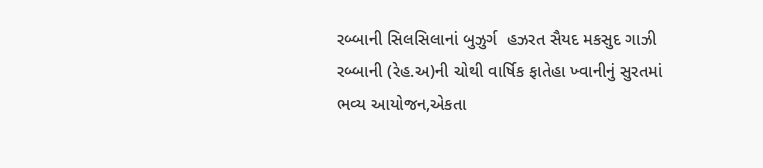રબ્બાની સિલસિલાનાં બુઝુર્ગ  હઝરત સૈયદ મકસુદ ગાઝી રબ્બાની (રેહ.અ)ની ચોથી વાર્ષિક ફાતેહા ખ્વાનીનું સુરતમાં ભવ્ય આયોજન,એકતા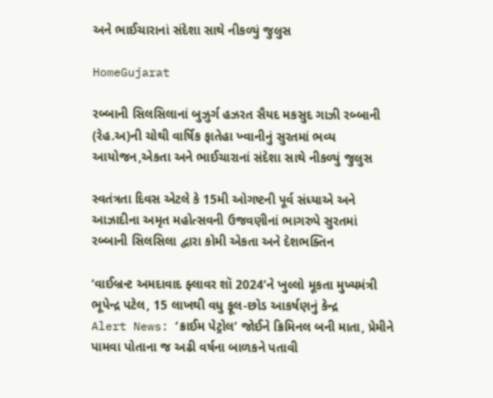અને ભાઈચારાનાં સંદેશા સાથે નીકળ્યું જુલુસ

HomeGujarat

રબ્બાની સિલસિલાનાં બુઝુર્ગ હઝરત સૈયદ મકસુદ ગાઝી રબ્બાની (રેહ.અ)ની ચોથી વાર્ષિક ફાતેહા ખ્વાનીનું સુરતમાં ભવ્ય આયોજન,એકતા અને ભાઈચારાનાં સંદેશા સાથે નીકળ્યું જુલુસ

સ્વતંત્રતા દિવસ એટલે કે 15મી ઓગષ્ટની પૂર્વ સંધ્યાએ અને આઝાદીના અમૃત મહોત્સવની ઉજવણીનાં ભાગરુપે સુરતમાં રબ્બાની સિલસિલા દ્વારા કોમી એકતા અને દેશભક્તિન

‘વાઈબ્રન્ટ અમદાવાદ ફ્લાવર શૉ 2024’ને ખુલ્લો મૂકતા મુખ્યમંત્રી ભૂપેન્દ્ર પટેલ, 15 લાખથી વધુ ફૂલ-છોડ આકર્ષણનું કેન્દ્ર
Alert News: ‘ક્રાઈમ પેટ્રોલ’ જોઈને ક્રિમિનલ બની માતા, પ્રેમીને પામવા પોતાના જ અઢી વર્ષના બાળકને પતાવી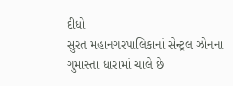દીધો
સુરત મહાનગરપાલિકાનાં સેન્ટ્રલ ઝોનના ગુમાસ્તા ધારામાં ચાલે છે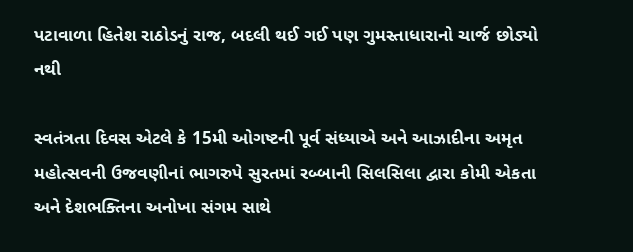પટાવાળા હિતેશ રાઠોડનું રાજ, બદલી થઈ ગઈ પણ ગુમસ્તાધારાનો ચાર્જ છોડ્યો નથી

સ્વતંત્રતા દિવસ એટલે કે 15મી ઓગષ્ટની પૂર્વ સંધ્યાએ અને આઝાદીના અમૃત મહોત્સવની ઉજવણીનાં ભાગરુપે સુરતમાં રબ્બાની સિલસિલા દ્વારા કોમી એકતા અને દેશભક્તિના અનોખા સંગમ સાથે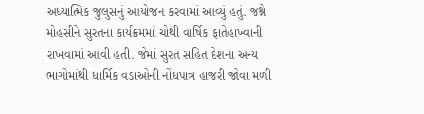અધ્યાત્મિક જુલુસનું આયોજન કરવામાં આવ્યું હતું. જશ્ને મોહસીને સુરતના કાર્યક્રમમાં ચોથી વાર્ષિક ફાતેહાખ્વાની રાખવામાં આવી હતી. જેમાં સુરત સહિત દેશના અન્ય ભાગોમાંથી ધાર્મિક વડાઓની નોંધપાત્ર હાજરી જોવા મળી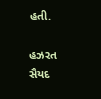હતી.

હઝરત સૈયદ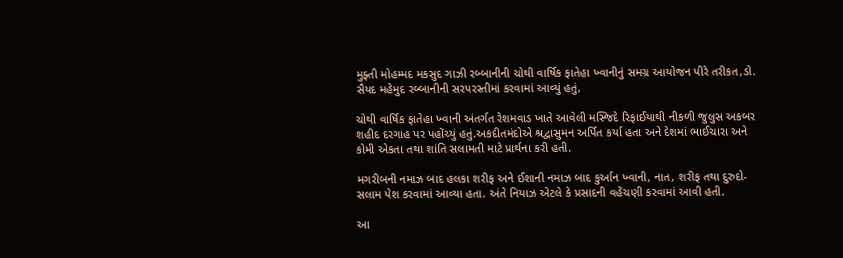મુફ્તી મોહમ્મદ મકસુદ ગાઝી રબ્બાનીની ચોથી વાર્ષિક ફાતેહા ખ્વાનીનું સમગ્ર આયોજન પીરે તરીકત,ડો. સૈયદ મહેમુદ રબ્બાનીની સરપરસ્તીમાં કરવામાં આવ્યું હતું,

ચોથી વાર્ષિક ફાતેહા ખ્વાની અંતર્ગત રેશમવાડ ખાતે આવેલી મસ્જિદે રિફાઈયાથી નીકળી જુલુસ અકબર શહીદ દરગાહ પર પહોંચ્યું હતું.અકદીતમંદોએ શ્રદ્વાસુમન અર્પિત કર્યા હતા અને દેશમાં ભાઈચારા અને કોમી એકતા તથા શાંતિ સલામતી માટે પ્રાર્થના કરી હતી.

મગરીબની નમાઝ બાદ હલકા શરીફ અને ઈશાની નમાઝ બાદ કુર્આન ખ્વાની, નાત, શરીફ તથા દુરુદો-સલામ પેશ કરવામાં આવ્યા હતા. અંતે નિયાઝ એટલે કે પ્રસાદની વહેંચણી કરવામાં આવી હતી.

આ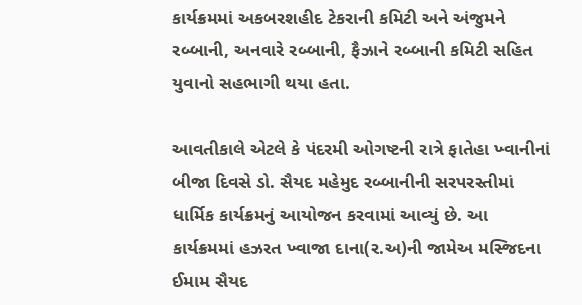કાર્યક્રમમાં અકબરશહીદ ટેકરાની કમિટી અને અંજુમને રબ્બાની, અનવારે રબ્બાની, ફૈઝાને રબ્બાની કમિટી સહિત યુવાનો સહભાગી થયા હતા.

આવતીકાલે એટલે કે પંદરમી ઓગષ્ટની રાત્રે ફાતેહા ખ્વાનીનાં બીજા દિવસે ડો. સૈયદ મહેમુદ રબ્બાનીની સરપરસ્તીમાં ધાર્મિક કાર્યક્રમનું આયોજન કરવામાં આવ્યું છે. આ કાર્યક્રમમાં હઝરત ખ્વાજા દાના(ર.અ)ની જામેઅ મસ્જિદના ઈમામ સૈયદ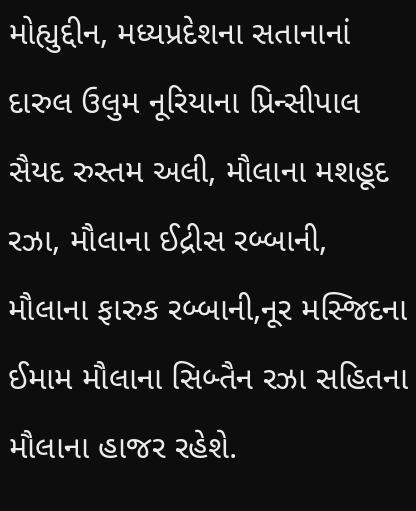મોહ્યુદ્દીન, મધ્યપ્રદેશના સતાનાનાં દારુલ ઉલુમ નૂરિયાના પ્રિન્સીપાલ સૈયદ રુસ્તમ અલી, મૌલાના મશહૂદ રઝા, મૌલાના ઈદ્રીસ રબ્બાની, મૌલાના ફારુક રબ્બાની,નૂર મસ્જિદના ઈમામ મૌલાના સિબ્તૈન રઝા સહિતના મૌલાના હાજર રહેશે.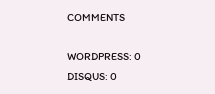COMMENTS

WORDPRESS: 0
DISQUS: 0